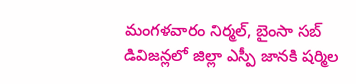మంగళవారం నిర్మల్, బైంసా సబ్ డివిజన్లలో జిల్లా ఎస్పీ జానకి షర్మిల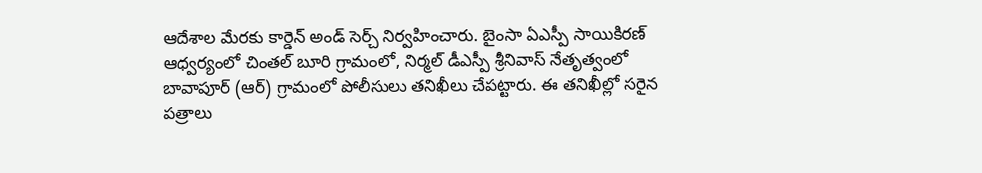ఆదేశాల మేరకు కార్డెన్ అండ్ సెర్చ్ నిర్వహించారు. బైంసా ఏఎస్పీ సాయికిరణ్ ఆధ్వర్యంలో చింతల్ బూరి గ్రామంలో, నిర్మల్ డీఎస్పీ శ్రీనివాస్ నేతృత్వంలో బావాపూర్ (ఆర్) గ్రామంలో పోలీసులు తనిఖీలు చేపట్టారు. ఈ తనిఖీల్లో సరైన పత్రాలు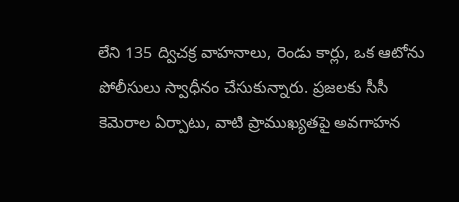లేని 135 ద్విచక్ర వాహనాలు, రెండు కార్లు, ఒక ఆటోను పోలీసులు స్వాధీనం చేసుకున్నారు. ప్రజలకు సీసీ కెమెరాల ఏర్పాటు, వాటి ప్రాముఖ్యతపై అవగాహన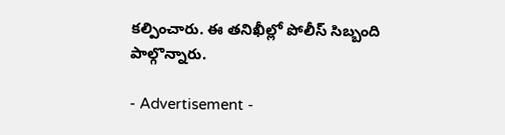కల్పించారు. ఈ తనిఖీల్లో పోలీస్ సిబ్బంది పాల్గొన్నారు.

- Advertisement -